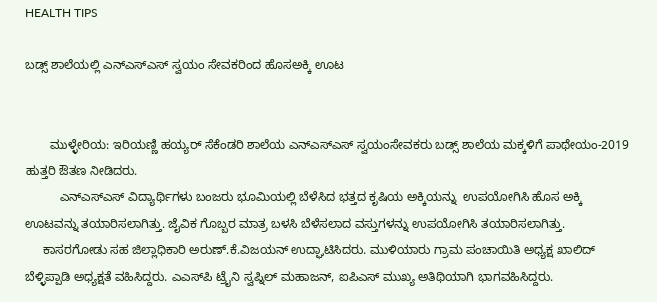HEALTH TIPS

ಬಡ್ಸ್ ಶಾಲೆಯಲ್ಲಿ ಎನ್‍ಎಸ್‍ಎಸ್ ಸ್ವಯಂ ಸೇವಕರಿಂದ ಹೊಸಅಕ್ಕಿ ಊಟ


       ಮುಳ್ಳೇರಿಯ: ಇರಿಯಣ್ಣಿ ಹಯ್ಯರ್ ಸೆಕೆಂಡರಿ ಶಾಲೆಯ ಎನ್‍ಎಸ್‍ಎಸ್ ಸ್ವಯಂಸೇವಕರು ಬಡ್ಸ್ ಶಾಲೆಯ ಮಕ್ಕಳಿಗೆ ಪಾಥೇಯಂ-2019 ಹುತ್ತರಿ ಔತಣ ನೀಡಿದರು.
          ಎನ್‍ಎಸ್‍ಎಸ್ ವಿದ್ಯಾರ್ಥಿಗಳು ಬಂಜರು ಭೂಮಿಯಲ್ಲಿ ಬೆಳೆಸಿದ ಭತ್ತದ ಕೃಷಿಯ ಅಕ್ಕಿಯನ್ನು  ಉಪಯೋಗಿಸಿ ಹೊಸ ಅಕ್ಕಿ ಊಟವನ್ನು ತಯಾರಿಸಲಾಗಿತ್ತು. ಜೈವಿಕ ಗೊಬ್ಬರ ಮಾತ್ರ ಬಳಸಿ ಬೆಳೆಸಲಾದ ವಸ್ತುಗಳನ್ನು ಉಪಯೋಗಿಸಿ ತಯಾರಿಸಲಾಗಿತ್ತು.
     ಕಾಸರಗೋಡು ಸಹ ಜಿಲ್ಲಾಧಿಕಾರಿ ಅರುಣ್.ಕೆ.ವಿಜಯನ್ ಉದ್ಘಾಟಿಸಿದರು. ಮುಳಿಯಾರು ಗ್ರಾಮ ಪಂಚಾಯಿತಿ ಅಧ್ಯಕ್ಷ ಖಾಲಿದ್ ಬೆಳ್ಳಿಪ್ಪಾಡಿ ಅಧ್ಯಕ್ಷತೆ ವಹಿಸಿದ್ದರು. ಎಎಸ್‍ಪಿ ಟ್ರೈನಿ ಸ್ವಪ್ನಿಲ್ ಮಹಾಜನ್, ಐಪಿಎಸ್ ಮುಖ್ಯ ಅತಿಥಿಯಾಗಿ ಭಾಗವಹಿಸಿದ್ದರು.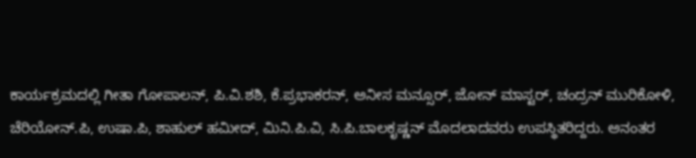ಕಾರ್ಯಕ್ರಮದಲ್ಲಿ ಗೀತಾ ಗೋಪಾಲನ್, ಪಿ.ವಿ.ಶಶಿ, ಕೆ.ಪ್ರಭಾಕರನ್, ಅನೀಸ ಮನ್ಸೂರ್, ಜೋನ್ ಮಾಸ್ಟರ್, ಚಂದ್ರನ್ ಮುರಿಕೋಳಿ, ಚೆರಿಯೋನ್.ಪಿ, ಉಷಾ.ಪಿ, ಶಾಹುಲ್ ಹಮೀದ್, ಮಿನಿ.ಪಿ.ವಿ, ಸಿ.ಪಿ.ಬಾಲಕೃಷ್ಣನ್ ಮೊದಲಾದವರು ಉಪಸ್ಥಿತರಿದ್ದರು. ಅನಂತರ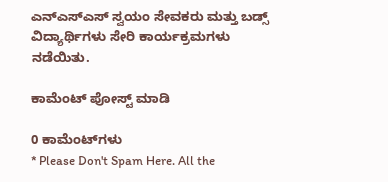ಎನ್‍ಎಸ್‍ಎಸ್ ಸ್ವಯಂ ಸೇವಕರು ಮತ್ತು ಬಡ್ಸ್ ವಿದ್ಯಾರ್ಥಿಗಳು ಸೇರಿ ಕಾರ್ಯಕ್ರಮಗಳು ನಡೆಯಿತು.

ಕಾಮೆಂಟ್‌‌ ಪೋಸ್ಟ್‌ ಮಾಡಿ

0 ಕಾಮೆಂಟ್‌ಗಳು
* Please Don't Spam Here. All the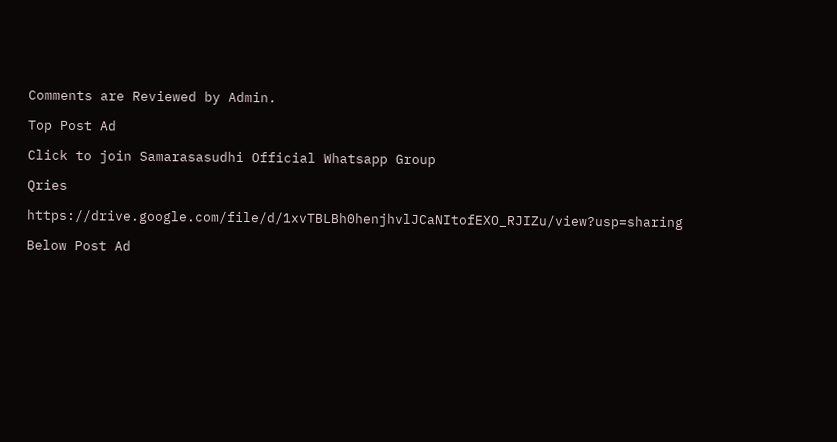Comments are Reviewed by Admin.

Top Post Ad

Click to join Samarasasudhi Official Whatsapp Group

Qries

https://drive.google.com/file/d/1xvTBLBh0henjhvlJCaNItofEXO_RJIZu/view?usp=sharing

Below Post Ad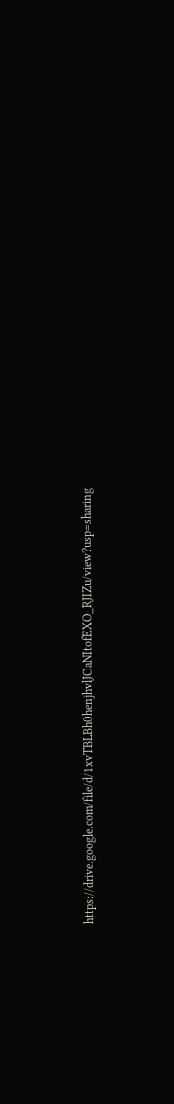https://drive.google.com/file/d/1xvTBLBh0henjhvlJCaNItofEXO_RJIZu/view?usp=sharing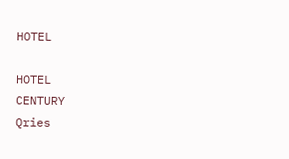HOTEL

HOTEL
CENTURY
Qries